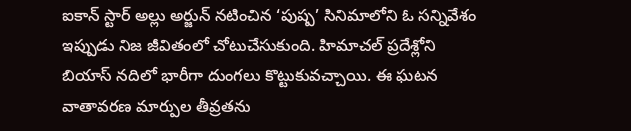ఐకాన్ స్టార్ అల్లు అర్జున్ నటించిన ‘పుష్ప’ సినిమాలోని ఓ సన్నివేశం ఇప్పుడు నిజ జీవితంలో చోటుచేసుకుంది. హిమాచల్ ప్రదేశ్లోని బియాస్ నదిలో భారీగా దుంగలు కొట్టుకువచ్చాయి. ఈ ఘటన వాతావరణ మార్పుల తీవ్రతను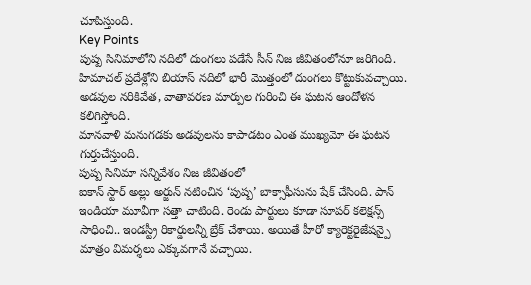చూపిస్తుంది.
Key Points
పుష్ప సినిమాలోని నదిలో దుంగలు పడేసే సీన్ నిజ జీవితంలోనూ జరిగింది.
హిమాచల్ ప్రదేశ్లోని బియాస్ నదిలో భారీ మొత్తంలో దుంగలు కొట్టుకువచ్చాయి.
అడవుల నరికివేత, వాతావరణ మార్పుల గురించి ఈ ఘటన ఆందోళన కలిగిస్తోంది.
మానవాళి మనుగడకు అడవులను కాపాడటం ఎంత ముఖ్యమో ఈ ఘటన గుర్తుచేస్తుంది.
పుష్ప సినిమా సన్నివేశం నిజ జీవితంలో
ఐకాన్ స్టార్ అల్లు అర్జున్ నటించిన ‘పుష్ప’ బాక్సాఫీసును షేక్ చేసింది. పాన్ ఇండియా మూవీగా సత్తా చాటింది. రెండు పార్టులు కూడా సూపర్ కలెక్షన్స్ సాధించి.. ఇండస్ట్రీ రికార్డులన్నీ బ్రేక్ చేశాయి. అయితే హీరో క్యారెక్టరైజేషన్పై మాత్రం విమర్శలు ఎక్కువగానే వచ్చాయి.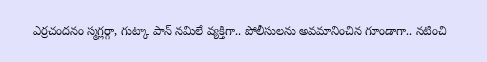ఎర్రచందనం స్మగ్లర్గా, గుట్కా పాన్ నమిలే వ్యక్తిగా.. పోలీసులను అవమానించిన గూండాగా.. నటించి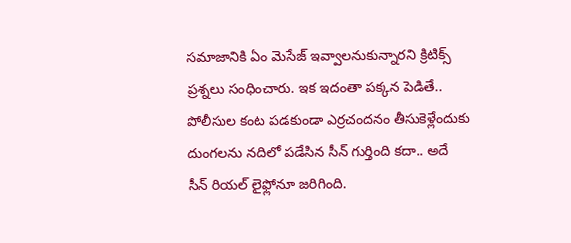సమాజానికి ఏం మెసేజ్ ఇవ్వాలనుకున్నారని క్రిటిక్స్ ప్రశ్నలు సంధించారు. ఇక ఇదంతా పక్కన పెడితే.. పోలీసుల కంట పడకుండా ఎర్రచందనం తీసుకెళ్లేందుకు దుంగలను నదిలో పడేసిన సీన్ గుర్తింది కదా.. అదే సీన్ రియల్ లైఫ్లోనూ జరిగింది.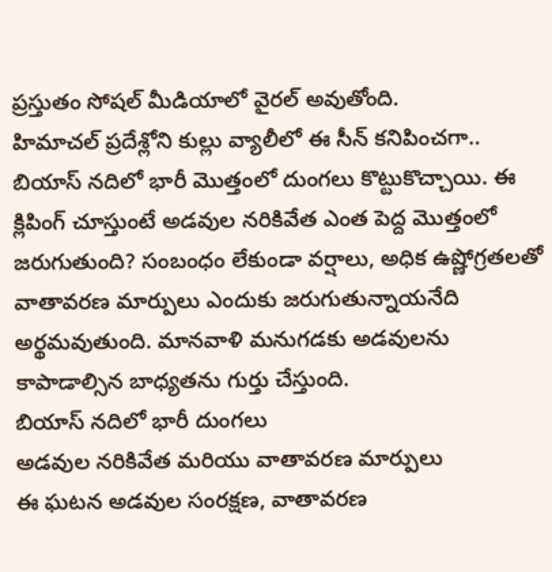ప్రస్తుతం సోషల్ మీడియాలో వైరల్ అవుతోంది.
హిమాచల్ ప్రదేశ్లోని కుల్లు వ్యాలీలో ఈ సీన్ కనిపించగా.. బియాస్ నదిలో భారీ మొత్తంలో దుంగలు కొట్టుకొచ్చాయి. ఈ క్లిపింగ్ చూస్తుంటే అడవుల నరికివేత ఎంత పెద్ద మొత్తంలో జరుగుతుంది? సంబంధం లేకుండా వర్షాలు, అధిక ఉష్ణోగ్రతలతో వాతావరణ మార్పులు ఎందుకు జరుగుతున్నాయనేది అర్థమవుతుంది. మానవాళి మనుగడకు అడవులను కాపాడాల్సిన బాధ్యతను గుర్తు చేస్తుంది.
బియాస్ నదిలో భారీ దుంగలు
అడవుల నరికివేత మరియు వాతావరణ మార్పులు
ఈ ఘటన అడవుల సంరక్షణ, వాతావరణ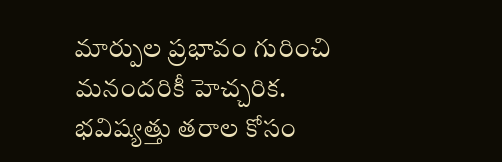మార్పుల ప్రభావం గురించి మనందరికీ హెచ్చరిక. భవిష్యత్తు తరాల కోసం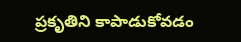ప్రకృతిని కాపాడుకోవడం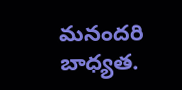మనందరి బాధ్యత.